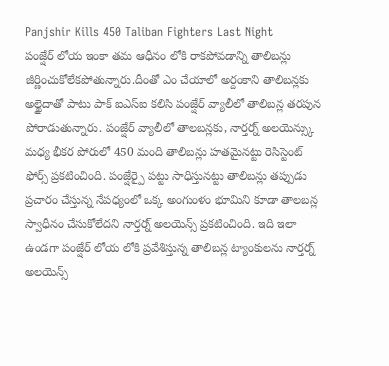Panjshir Kills 450 Taliban Fighters Last Night
పంజ్షేర్ లోయ ఇంకా తమ ఆధీనం లోకి రాకపోవడాన్ని తాలిబన్లు జీర్ణించుకోలేకపోతున్నారు.దీంతో ఎం చేయాలో అర్దంకాని తాలిబన్లకు అల్ఖైదాతో పాటు పాక్ ఐఎస్ఐ కలిసి పంజ్షేర్ వ్యాలీలో తాలిబన్ల తరపున పోరాడుతున్నారు. పంజ్షేర్ వ్యాలీలో తాలబన్లకు, నార్తర్న్ అలయెన్స్కు మధ్య భీకర పోరులో 450 మంది తాలిబన్లు హతమైనట్టు రెసిస్టెంట్ ఫోర్స్ ప్రకటించింది. పంజ్షేర్పై పట్టు సాధిస్తునట్టు తాలిబన్లు తప్పుడు ప్రచారం చేస్తున్న నేపధ్యంలో ఒక్క అంగుంళం భూమిని కూడా తాలబన్ల స్వాధీనం చేసుకోలేదని నార్తర్న్ అలయెన్స్ ప్రకటించింది. ఇది ఇలా ఉండగా పంజ్షేర్ లోయ లోకి ప్రవేశిస్తున్న తాలిబన్ల ట్యాంకులను నార్తర్న్ అలయెన్స్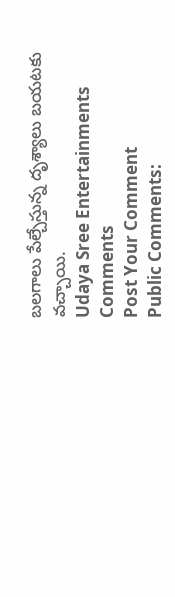బలగాలు పేల్చేస్తున్న దృశ్యాలు బయటకు వచ్చాయి.
Udaya Sree Entertainments
Comments
Post Your Comment
Public Comments: